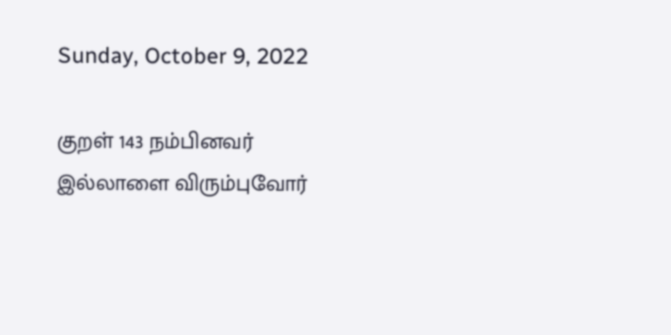Sunday, October 9, 2022

குறள் 143 நம்பினவர் இல்லாளை விரும்புவோர்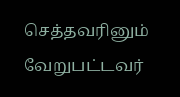செத்தவரினும் வேறுபட்டவர்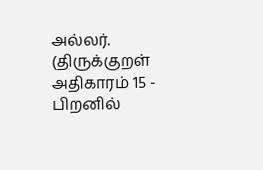அல்லர். (திருக்குறள் அதிகாரம் 15 - பிறனில்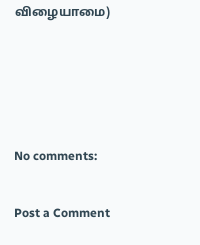விழையாமை)




No comments:

Post a Comment